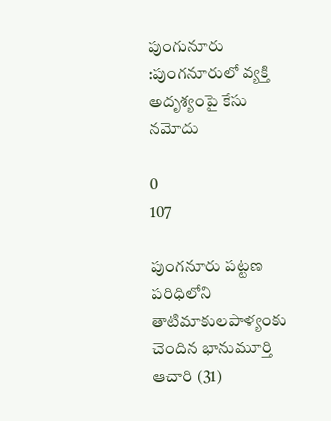పుంగునూరు :పుంగనూరులో వ్యక్తి అదృశ్యంపై కేసు నమోదు

0
107

పుంగనూరు పట్టణ పరిధిలోని తాటిమాకులపాళ్యంకు చెందిన భానుమూర్తి ఆచారి (31)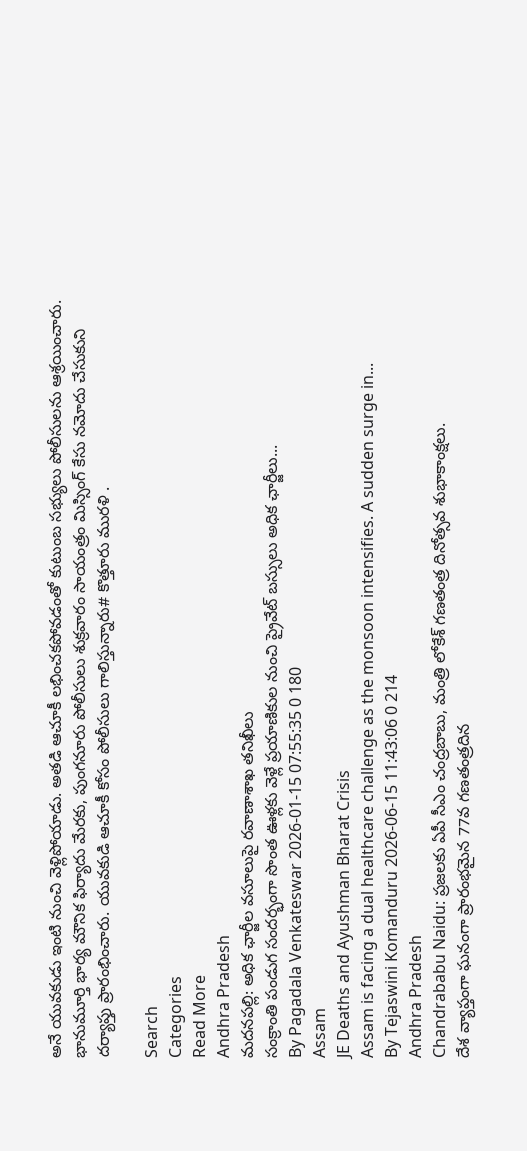అనే యువకుడు ఇంటి నుంచి వెళ్లిపోయాడు. అతడి ఆచూకీ లభించకపోవడంతో కుటుంబ సభ్యులు పోలీసులను ఆశ్రయించారు. భానుమూర్తి భార్య మౌనిక ఫిర్యాదు మేరకు, పుంగనూరు పోలీసులు శుక్రవారం సాయంత్రం మిస్సింగ్ కేసు నమోదు చేసుకుని దర్యాప్తు ప్రారంభించారు. యువకుడి ఆచూకీ కోసం పోలీసులు గాలిస్తున్నారు# కొత్తూరు మురళి .

Search
Categories
Read More
Andhra Pradesh
మదనపల్లి: అధిక ఛార్జీల వసూలుపై రవాణాశాఖ తనిఖీలు
సంక్రాంతి పండుగ సందర్భంగా సొంత ఊళ్లకు వెళ్లే ప్రయాణికుల నుంచి ప్రైవేట్ బస్సులు అధిక ఛార్జీలు...
By Pagadala Venkateswar 2026-01-15 07:55:35 0 180
Assam
JE Deaths and Ayushman Bharat Crisis
Assam is facing a dual healthcare challenge as the monsoon intensifies. A sudden surge in...
By Tejaswini Komanduru 2026-06-15 11:43:06 0 214
Andhra Pradesh
Chandrababu Naidu: ప్రజలకు ఏపీ సీఎం చంద్రబాబు, మంత్రి లోకేశ్ గణతంత్ర దినోత్సవ శుభాకాంక్షలు.
దేశ వ్యాప్తంగా ఘనంగా ప్రారంభమైన 77వ గణతంత్రదిన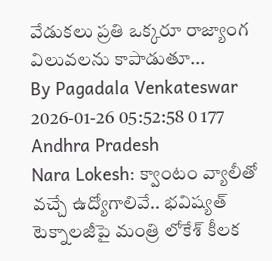వేడుకలు ప్రతి ఒక్కరూ రాజ్యాంగ విలువలను కాపాడుతూ...
By Pagadala Venkateswar 2026-01-26 05:52:58 0 177
Andhra Pradesh
Nara Lokesh: క్వాంటం వ్యాలీతో వచ్చే ఉద్యోగాలివే.. భవిష్యత్ టెక్నాలజీపై మంత్రి లోకేశ్ కీలక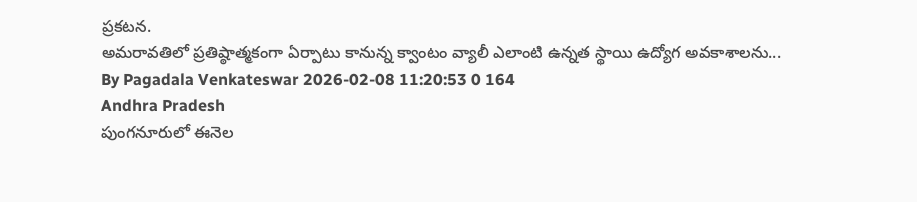ప్రకటన.
అమరావతిలో ప్రతిష్ఠాత్మకంగా ఏర్పాటు కానున్న క్వాంటం వ్యాలీ ఎలాంటి ఉన్నత స్థాయి ఉద్యోగ అవకాశాలను...
By Pagadala Venkateswar 2026-02-08 11:20:53 0 164
Andhra Pradesh
పుంగనూరులో ఈనెల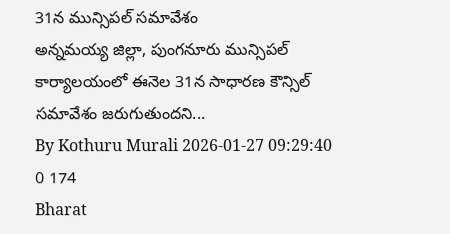31న మున్సిపల్ సమావేశం
అన్నమయ్య జిల్లా, పుంగనూరు మున్సిపల్ కార్యాలయంలో ఈనెల 31న సాధారణ కౌన్సిల్ సమావేశం జరుగుతుందని...
By Kothuru Murali 2026-01-27 09:29:40 0 174
Bharat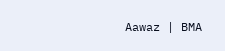Aawaz | BMA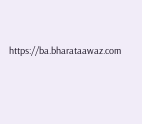https://ba.bharataawaz.com